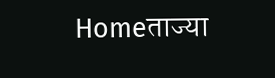Homeताज्या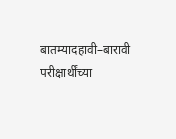बातम्यादहावी–बारावी परीक्षार्थींच्या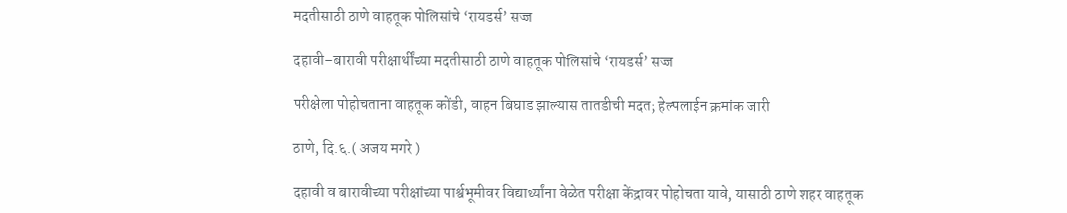मदतीसाठी ठाणे वाहतूक पोलिसांचे ‘रायडर्स’ सज्ज

दहावी–बारावी परीक्षार्थींच्या मदतीसाठी ठाणे वाहतूक पोलिसांचे ‘रायडर्स’ सज्ज

परीक्षेला पोहोचताना वाहतूक कोंडी, वाहन बिघाड झाल्यास तातडीची मदत; हेल्पलाईन क्रमांक जारी

ठाणे, दि.६.( अजय मगरे )

दहावी व बारावीच्या परीक्षांच्या पार्श्वभूमीवर विद्यार्थ्यांना वेळेत परीक्षा केंद्रावर पोहोचता यावे, यासाठी ठाणे शहर वाहतूक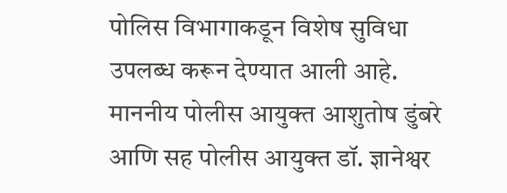पोलिस विभागाकडून विशेष सुविधा उपलब्ध करून देण्यात आली आहे. माननीय पोलीस आयुक्त आशुतोष डुंबरे आणि सह पोलीस आयुक्त डॉ. ज्ञानेश्वर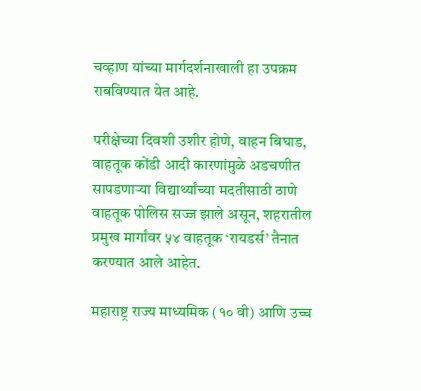चव्हाण यांच्या मार्गदर्शनाखाली हा उपक्रम राबविण्यात येत आहे.

परीक्षेच्या दिवशी उशीर होणे, वाहन बिघाड, वाहतूक कोंडी आदी कारणांमुळे अडचणीत सापडणाऱ्या विद्यार्थ्यांच्या मदतीसाठी ठाणे वाहतूक पोलिस सज्ज झाले असून, शहरातील प्रमुख मार्गांवर ५४ वाहतूक ‘रायडर्स’ तैनात करण्यात आले आहेत.

महाराष्ट्र राज्य माध्यमिक (१० वी) आणि उच्च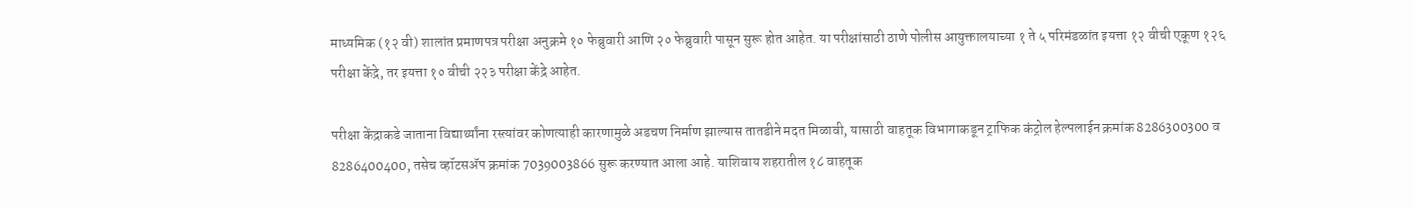माध्यमिक (१२ वी) शालांत प्रमाणपत्र परीक्षा अनुक्रमे १० फेब्रुवारी आणि २० फेब्रुवारी पासून सुरू होत आहेत. या परीक्षांसाठी ठाणे पोलीस आयुक्तालयाच्या १ ते ५ परिमंडळांत इयत्ता १२ वीची एकूण १२६ परीक्षा केंद्रे, तर इयत्ता १० वीची २२३ परीक्षा केंद्रे आहेत.

परीक्षा केंद्राकडे जाताना विद्यार्थ्यांना रस्त्यांवर कोणत्याही कारणामुळे अडचण निर्माण झाल्यास तातडीने मदत मिळावी, यासाठी वाहतूक विभागाकडून ट्राफिक कंट्रोल हेल्पलाईन क्रमांक 8286300300 व 8286400400, तसेच व्हॉटसॲप क्रमांक 7039003866 सुरू करण्यात आला आहे. याशिवाय शहरातील १८ वाहतूक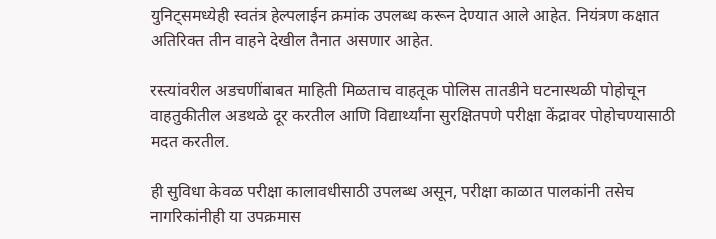युनिट्समध्येही स्वतंत्र हेल्पलाईन क्रमांक उपलब्ध करून देण्यात आले आहेत. नियंत्रण कक्षात अतिरिक्त तीन वाहने देखील तैनात असणार आहेत.

रस्त्यांवरील अडचणींबाबत माहिती मिळताच वाहतूक पोलिस तातडीने घटनास्थळी पोहोचून वाहतुकीतील अडथळे दूर करतील आणि विद्यार्थ्यांना सुरक्षितपणे परीक्षा केंद्रावर पोहोचण्यासाठी मदत करतील.

ही सुविधा केवळ परीक्षा कालावधीसाठी उपलब्ध असून, परीक्षा काळात पालकांनी तसेच नागरिकांनीही या उपक्रमास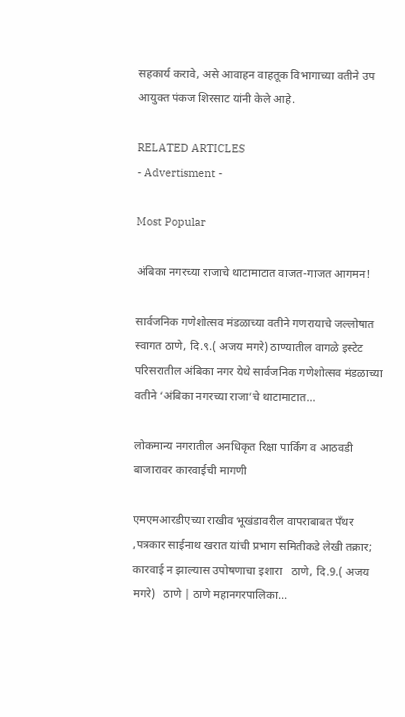सहकार्य करावे, असे आवाहन वाहतूक विभागाच्या वतीने उप आयुक्त पंकज शिरसाट यांनी केले आहे.

RELATED ARTICLES
- Advertisment -

Most Popular

अंबिका नगरच्या राजाचे थाटामाटात वाजत-गाजत आगमन!

सार्वजनिक गणेशोत्सव मंडळाच्या वतीने गणरायाचे जल्लोषात स्वागत ठाणे, दि.९.( अजय मगरे) ठाण्यातील वागळे इस्टेट परिसरातील अंबिका नगर येथे सार्वजनिक गणेशोत्सव मंडळाच्या वतीने ‘अंबिका नगरच्या राजा’चे थाटामाटात...

लोकमान्य नगरातील अनधिकृत रिक्षा पार्किंग व आठवडी बाजारावर कारवाईची मागणी

एमएमआरडीएच्या राखीव भूखंडावरील वापराबाबत पँथर ,पत्रकार साईनाथ खरात यांची प्रभाग समितीकडे लेखी तक्रार; कारवाई न झाल्यास उपोषणाचा इशारा   ठाणे, दि.9.( अजय मगरे)   ठाणे | ठाणे महानगरपालिका...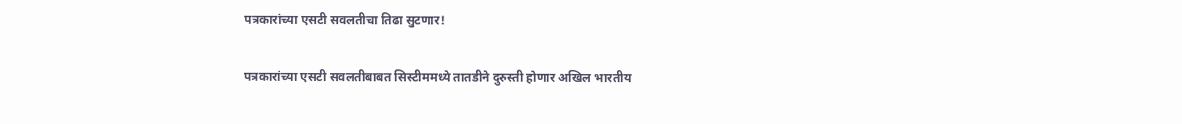पत्रकारांच्या एसटी सवलतीचा तिढा सुटणार!

पत्रकारांच्या एसटी सवलतीबाबत सिस्टीममध्ये तातडीने दुरुस्ती होणार अखिल भारतीय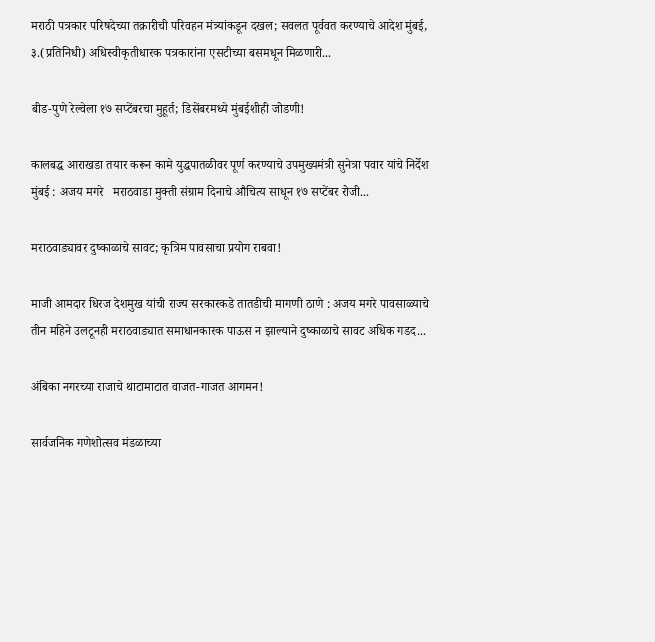मराठी पत्रकार परिषदेच्या तक्रारीची परिवहन मंत्र्यांकडून दखल; सवलत पूर्ववत करण्याचे आदेश मुंबई, ३.(प्रतिनिधी) अधिस्वीकृतीधारक पत्रकारांना एसटीच्या बसमधून मिळणारी...

बीड-पुणे रेल्वेला १७ सप्टेंबरचा मुहूर्त; डिसेंबरमध्ये मुंबईशीही जोडणी!

कालबद्ध आराखडा तयार करून कामे युद्धपातळीवर पूर्ण करण्याचे उपमुख्यमंत्री सुनेत्रा पवार यांचे निर्देश   मुंबई : अजय मगरे   मराठवाडा मुक्ती संग्राम दिनाचे औचित्य साधून १७ सप्टेंबर रोजी...

मराठवाड्यावर दुष्काळाचे सावट; कृत्रिम पावसाचा प्रयोग राबवा!

माजी आमदार धिरज देशमुख यांची राज्य सरकारकडे तातडीची मागणी ठाणे : अजय मगरे पावसाळ्याचे तीन महिने उलटूनही मराठवाड्यात समाधानकारक पाऊस न झाल्याने दुष्काळाचे सावट अधिक गडद...

अंबिका नगरच्या राजाचे थाटामाटात वाजत-गाजत आगमन!

सार्वजनिक गणेशोत्सव मंडळाच्या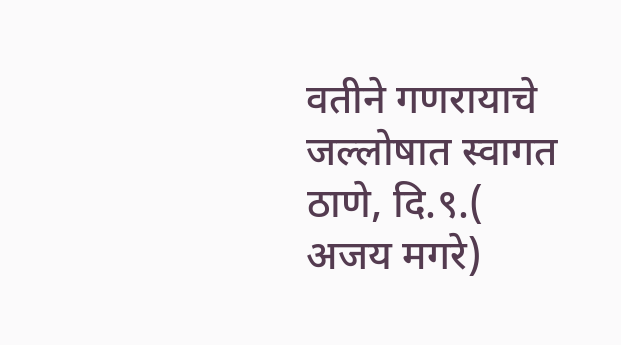वतीने गणरायाचे जल्लोषात स्वागत ठाणे, दि.९.( अजय मगरे)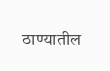ठाण्यातील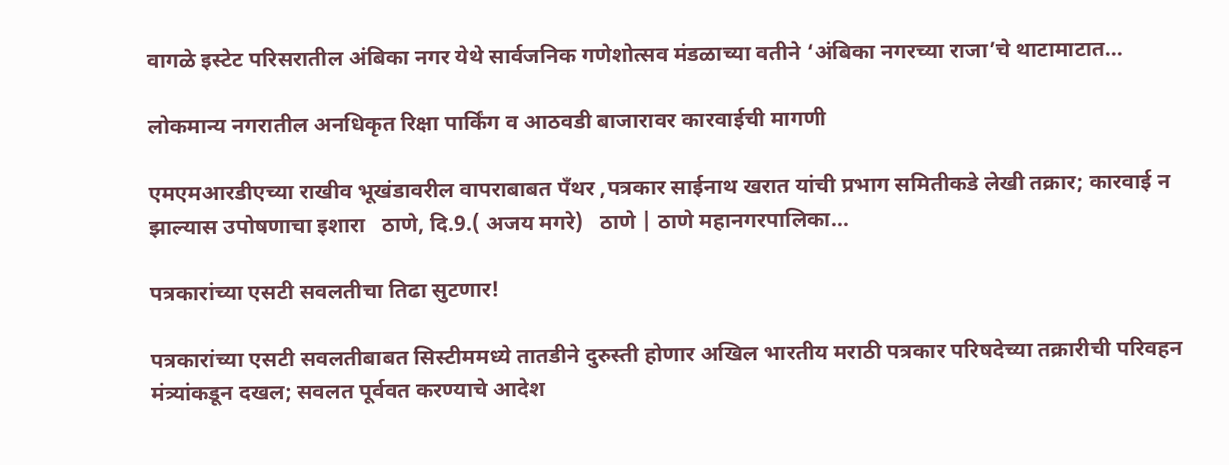वागळे इस्टेट परिसरातील अंबिका नगर येथे सार्वजनिक गणेशोत्सव मंडळाच्या वतीने ‘अंबिका नगरच्या राजा’चे थाटामाटात...

लोकमान्य नगरातील अनधिकृत रिक्षा पार्किंग व आठवडी बाजारावर कारवाईची मागणी

एमएमआरडीएच्या राखीव भूखंडावरील वापराबाबत पँथर ,पत्रकार साईनाथ खरात यांची प्रभाग समितीकडे लेखी तक्रार; कारवाई न झाल्यास उपोषणाचा इशारा   ठाणे, दि.9.( अजय मगरे)   ठाणे | ठाणे महानगरपालिका...

पत्रकारांच्या एसटी सवलतीचा तिढा सुटणार!

पत्रकारांच्या एसटी सवलतीबाबत सिस्टीममध्ये तातडीने दुरुस्ती होणार अखिल भारतीय मराठी पत्रकार परिषदेच्या तक्रारीची परिवहन मंत्र्यांकडून दखल; सवलत पूर्ववत करण्याचे आदेश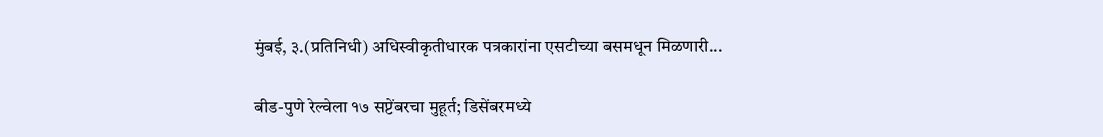मुंबई, ३.(प्रतिनिधी) अधिस्वीकृतीधारक पत्रकारांना एसटीच्या बसमधून मिळणारी...

बीड-पुणे रेल्वेला १७ सप्टेंबरचा मुहूर्त; डिसेंबरमध्ये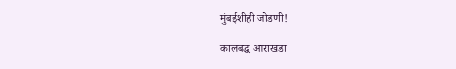मुंबईशीही जोडणी!

कालबद्ध आराखडा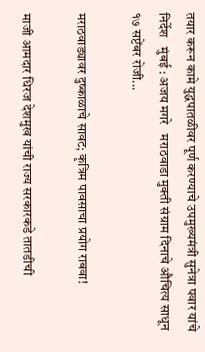तयार करून कामे युद्धपातळीवर पूर्ण करण्याचे उपमुख्यमंत्री सुनेत्रा पवार यांचे निर्देश   मुंबई : अजय मगरे   मराठवाडा मुक्ती संग्राम दिनाचे औचित्य साधून १७ सप्टेंबर रोजी...

मराठवाड्यावर दुष्काळाचे सावट; कृत्रिम पावसाचा प्रयोग राबवा!

माजी आमदार धिरज देशमुख यांची राज्य सरकारकडे तातडीची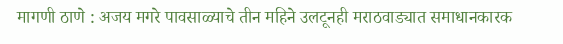मागणी ठाणे : अजय मगरे पावसाळ्याचे तीन महिने उलटूनही मराठवाड्यात समाधानकारक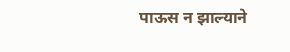पाऊस न झाल्याने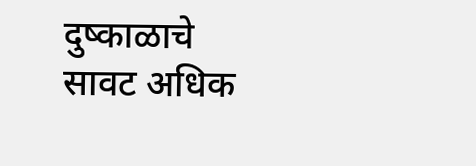दुष्काळाचे सावट अधिक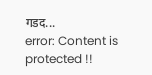गडद...
error: Content is protected !!